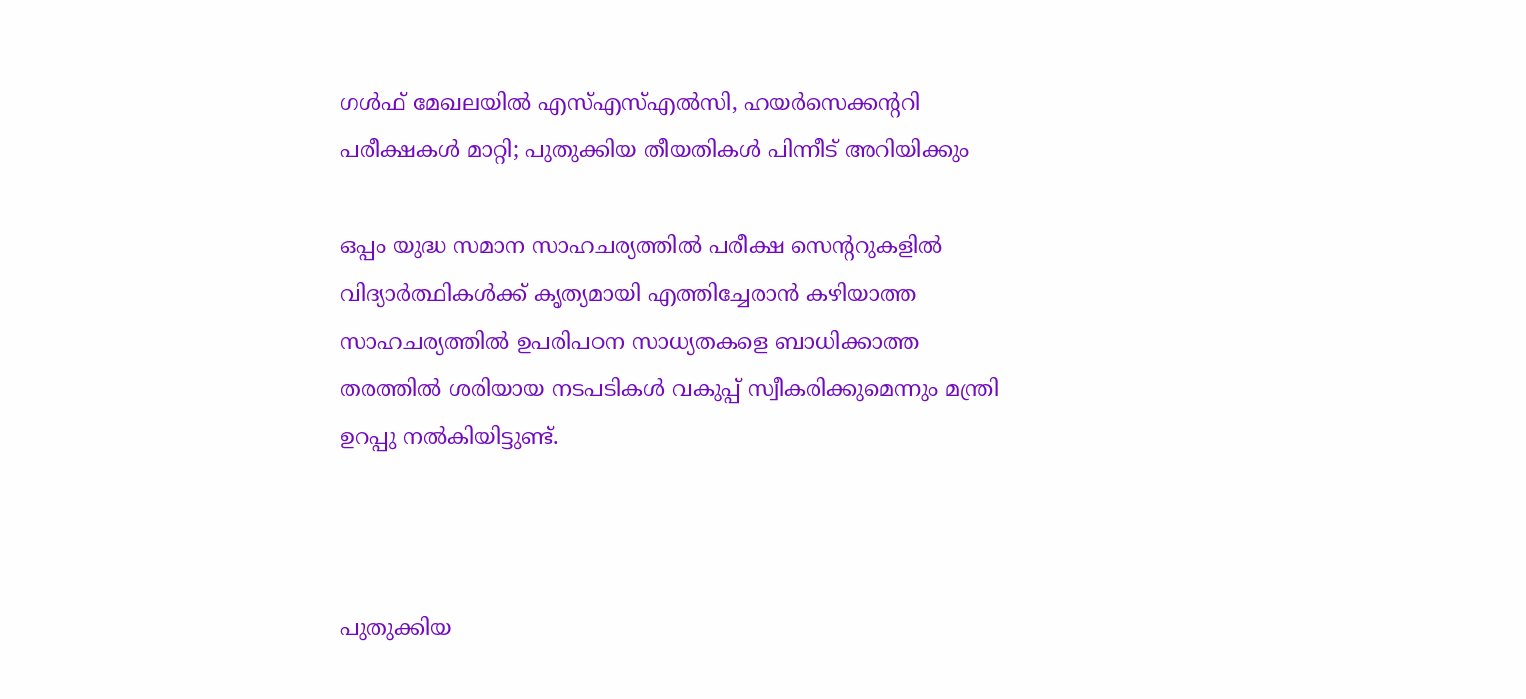ഗള്‍ഫ് മേഖലയില്‍ എസ്എസ്എല്‍സി, ഹയര്‍സെക്കന്ററി പരീക്ഷകള്‍ മാറ്റി; പുതുക്കിയ തീയതികള്‍ പിന്നീട് അറിയിക്കും

ഒപ്പം യുദ്ധ സമാന സാഹചര്യത്തില്‍ പരീക്ഷ സെന്ററുകളില്‍ വിദ്യാര്‍ത്ഥികള്‍ക്ക് കൃത്യമായി എത്തിച്ചേരാന്‍ കഴിയാത്ത സാഹചര്യത്തില്‍ ഉപരിപഠന സാധ്യതകളെ ബാധിക്കാത്ത തരത്തില്‍ ശരിയായ നടപടികള്‍ വകുപ്പ് സ്വീകരിക്കുമെന്നും മന്ത്രി ഉറപ്പു നല്‍കിയിട്ടുണ്ട്.



പുതുക്കിയ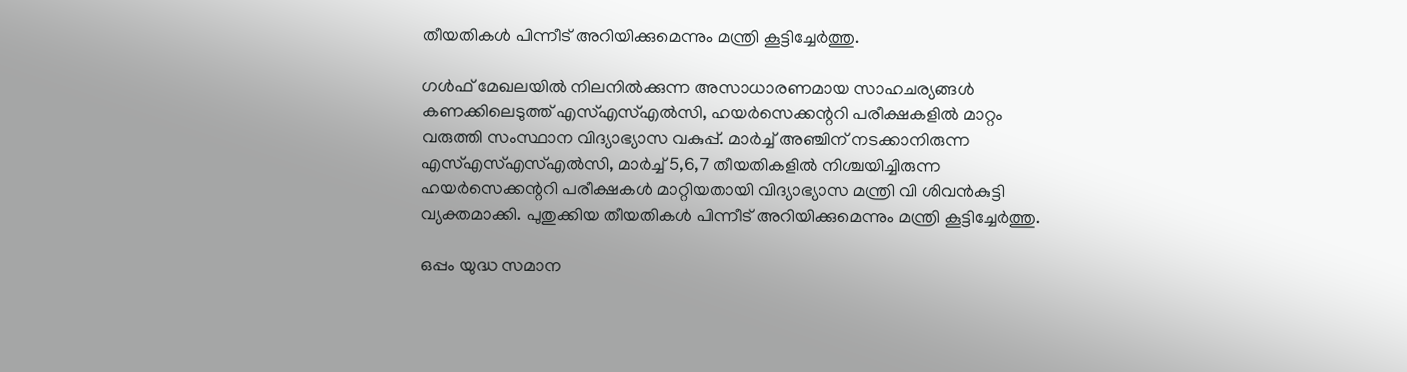തീയതികള്‍ പിന്നീട് അറിയിക്കുമെന്നും മന്ത്രി കൂട്ടിച്ചേര്‍ത്തു.

ഗള്‍ഫ് മേഖലയില്‍ നിലനില്‍ക്കുന്ന അസാധാരണമായ സാഹചര്യങ്ങള്‍ കണക്കിലെടുത്ത് എസ്എസ്എല്‍സി, ഹയര്‍സെക്കന്ററി പരീക്ഷകളില്‍ മാറ്റം വരുത്തി സംസ്ഥാന വിദ്യാഭ്യാസ വകുപ്പ്. മാര്‍ച്ച് അഞ്ചിന് നടക്കാനിരുന്ന എസ്എസ്എസ്എല്‍സി, മാര്‍ച്ച് 5,6,7 തീയതികളില്‍ നിശ്ചയിച്ചിരുന്ന ഹയര്‍സെക്കന്ററി പരീക്ഷകള്‍ മാറ്റിയതായി വിദ്യാഭ്യാസ മന്ത്രി വി ശിവന്‍കുട്ടി വ്യക്തമാക്കി. പുതുക്കിയ തീയതികള്‍ പിന്നീട് അറിയിക്കുമെന്നും മന്ത്രി കൂട്ടിച്ചേര്‍ത്തു.

ഒപ്പം യുദ്ധ സമാന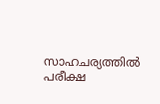സാഹചര്യത്തില്‍ പരീക്ഷ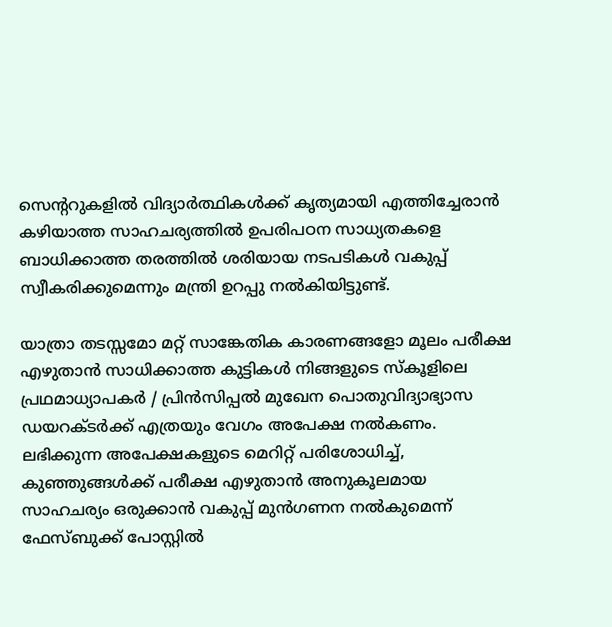സെന്ററുകളില്‍ വിദ്യാര്‍ത്ഥികള്‍ക്ക് കൃത്യമായി എത്തിച്ചേരാന്‍ കഴിയാത്ത സാഹചര്യത്തില്‍ ഉപരിപഠന സാധ്യതകളെ ബാധിക്കാത്ത തരത്തില്‍ ശരിയായ നടപടികള്‍ വകുപ്പ് സ്വീകരിക്കുമെന്നും മന്ത്രി ഉറപ്പു നല്‍കിയിട്ടുണ്ട്.

യാത്രാ തടസ്സമോ മറ്റ് സാങ്കേതിക കാരണങ്ങളോ മൂലം പരീക്ഷ എഴുതാന്‍ സാധിക്കാത്ത കുട്ടികള്‍ നിങ്ങളുടെ സ്‌കൂളിലെ പ്രഥമാധ്യാപകര്‍ / പ്രിന്‍സിപ്പല്‍ മുഖേന പൊതുവിദ്യാഭ്യാസ ഡയറക്ടര്‍ക്ക് എത്രയും വേഗം അപേക്ഷ നല്‍കണം. ലഭിക്കുന്ന അപേക്ഷകളുടെ മെറിറ്റ് പരിശോധിച്ച്, കുഞ്ഞുങ്ങള്‍ക്ക് പരീക്ഷ എഴുതാന്‍ അനുകൂലമായ സാഹചര്യം ഒരുക്കാന്‍ വകുപ്പ് മുന്‍ഗണന നല്‍കുമെന്ന് ഫേസ്ബുക്ക് പോസ്റ്റില്‍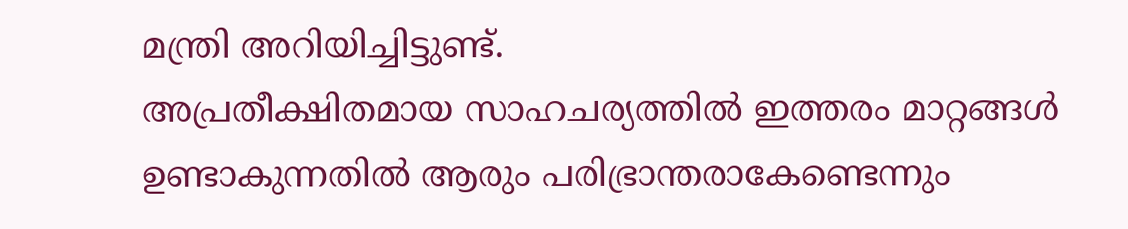മന്ത്രി അറിയിച്ചിട്ടുണ്ട്.
അപ്രതീക്ഷിതമായ സാഹചര്യത്തില്‍ ഇത്തരം മാറ്റങ്ങള്‍ ഉണ്ടാകുന്നതില്‍ ആരും പരിഭ്രാന്തരാകേണ്ടെന്നും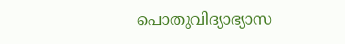പൊതുവിദ്യാഭ്യാസ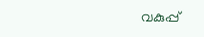വകുപ്പ്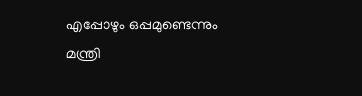എപ്പോഴും ഒപ്പമുണ്ടെന്നും മന്ത്രി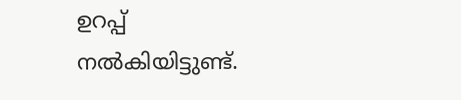ഉറപ്പ് നല്‍കിയിട്ടുണ്ട്.